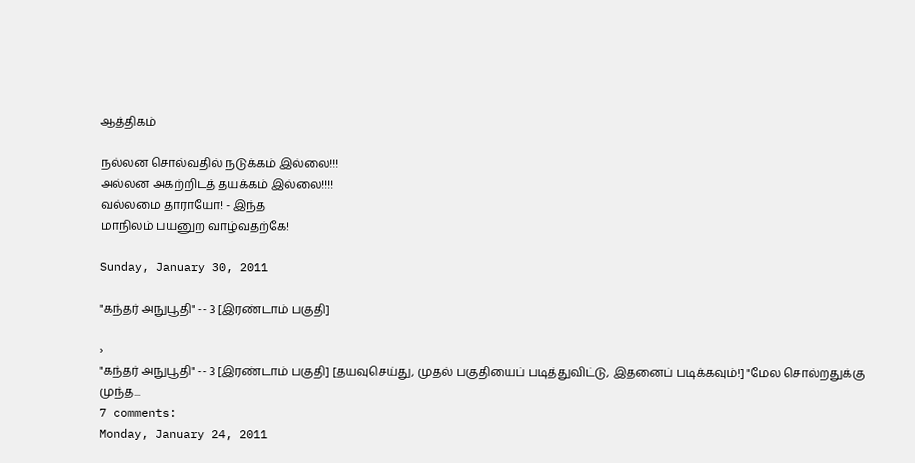ஆத்திகம்

நல்லன சொல்வதில் நடுக்கம் இல்லை!!!
அல்லன அகற்றிடத் தயக்கம் இல்லை!!!!
வல்லமை தாராயோ! - இந்த
மாநிலம் பயனுற வாழ்வதற்கே!

Sunday, January 30, 2011

"கந்தர் அநுபூதி" -- 3 [இரண்டாம் பகுதி]

›
"கந்தர் அநுபூதி" -- 3 [இரண்டாம் பகுதி] [தயவுசெய்து, முதல் பகுதியைப் படித்துவிட்டு, இதனைப் படிக்கவும்!] "மேல சொல்றதுக்கு முந்த...
7 comments:
Monday, January 24, 2011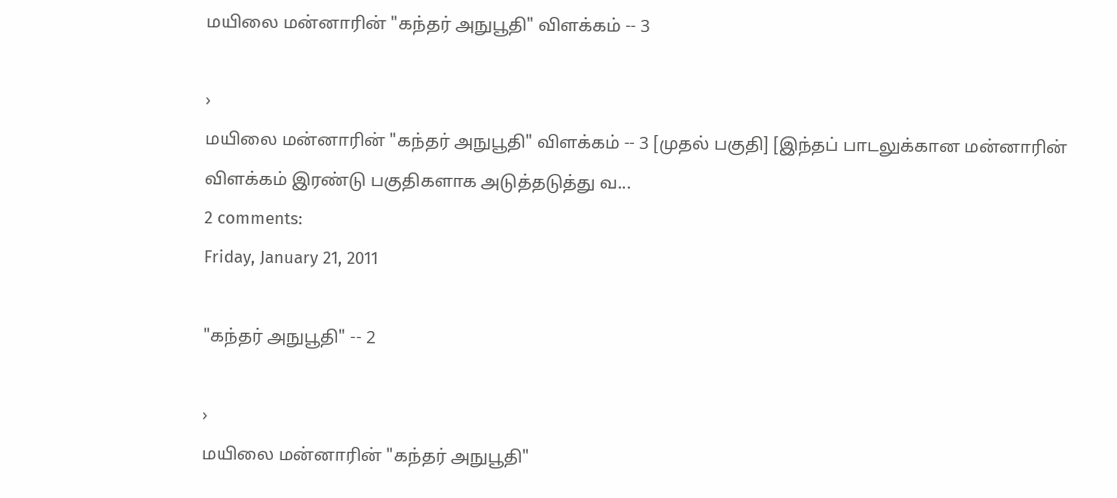மயிலை மன்னாரின் "கந்தர் அநுபூதி" விளக்கம் -- 3

›
மயிலை மன்னாரின் "கந்தர் அநுபூதி" விளக்கம் -- 3 [முதல் பகுதி] [இந்தப் பாடலுக்கான மன்னாரின் விளக்கம் இரண்டு பகுதிகளாக அடுத்தடுத்து வ...
2 comments:
Friday, January 21, 2011

"கந்தர் அநுபூதி" -- 2

›
மயிலை மன்னாரின் "கந்தர் அநுபூதி"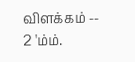விளக்கம் -- 2 'ம்ம்.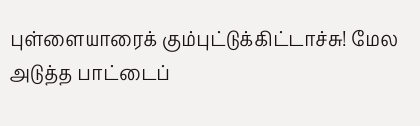புள்ளையாரைக் கும்புட்டுக்கிட்டாச்சு! மேல அடுத்த பாட்டைப்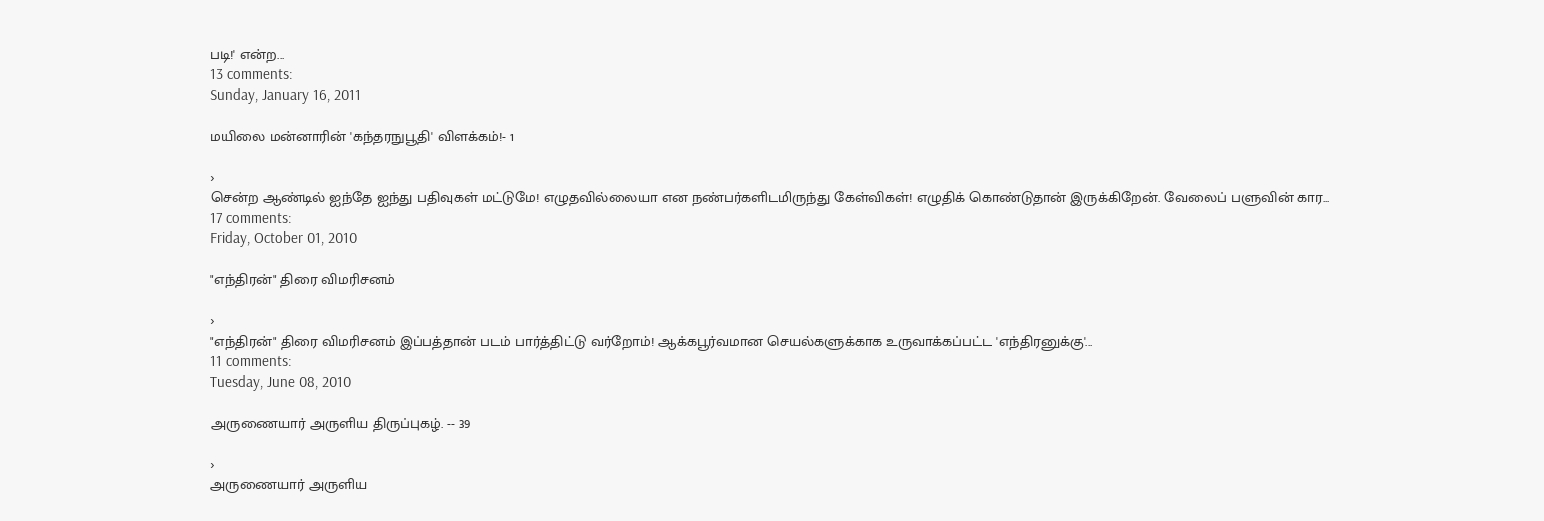படி!' என்ற...
13 comments:
Sunday, January 16, 2011

மயிலை மன்னாரின் 'கந்தரநுபூதி' விளக்கம்!- 1

›
சென்ற ஆண்டில் ஐந்தே ஐந்து பதிவுகள் மட்டுமே! எழுதவில்லையா என நண்பர்களிடமிருந்து கேள்விகள்! எழுதிக் கொண்டுதான் இருக்கிறேன். வேலைப் பளுவின் கார...
17 comments:
Friday, October 01, 2010

"எந்திரன்" திரை விமரிசனம்

›
"எந்திரன்" திரை விமரிசனம் இப்பத்தான் படம் பார்த்திட்டு வர்றோம்! ஆக்கபூர்வமான செயல்களுக்காக உருவாக்கப்பட்ட 'எந்திரனுக்கு'...
11 comments:
Tuesday, June 08, 2010

அருணையார் அருளிய திருப்புகழ். -- 39

›
அருணையார் அருளிய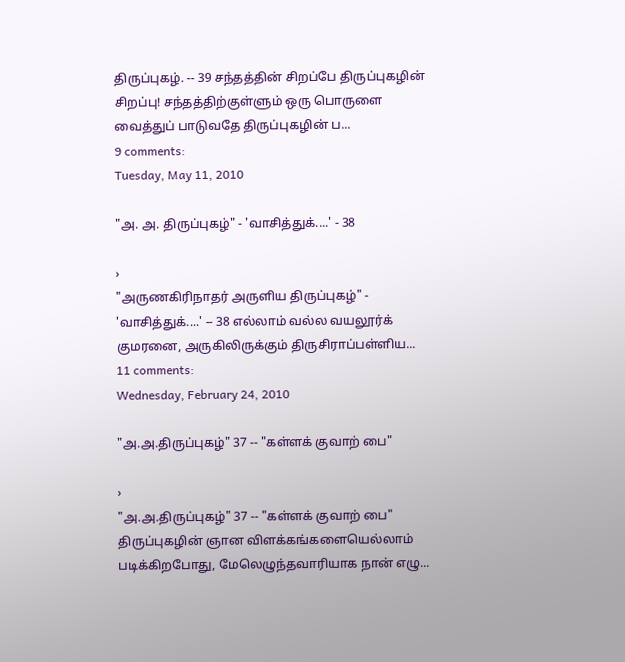திருப்புகழ். -- 39 சந்தத்தின் சிறப்பே திருப்புகழின் சிறப்பு! சந்தத்திற்குள்ளும் ஒரு பொருளை வைத்துப் பாடுவதே திருப்புகழின் ப...
9 comments:
Tuesday, May 11, 2010

"அ. அ. திருப்புகழ்" - 'வாசித்துக்....' - 38

›
"அருணகிரிநாதர் அருளிய திருப்புகழ்" - 'வாசித்துக்....' -- 38 எல்லாம் வல்ல வயலூர்க் குமரனை, அருகிலிருக்கும் திருசிராப்பள்ளிய...
11 comments:
Wednesday, February 24, 2010

"அ.அ.திருப்புகழ்" 37 -- "கள்ளக் குவாற் பை"

›
"அ.அ.திருப்புகழ்" 37 -- "கள்ளக் குவாற் பை" திருப்புகழின் ஞான விளக்கங்களையெல்லாம் படிக்கிறபோது, மேலெழுந்தவாரியாக நான் எழு...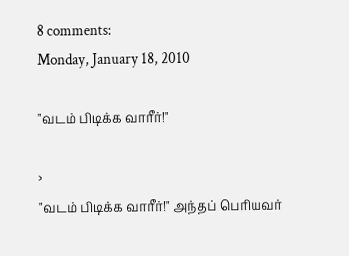8 comments:
Monday, January 18, 2010

"வடம் பிடிக்க வாரீர்!"

›
"வடம் பிடிக்க வாரீர்!" அந்தப் பெரியவர்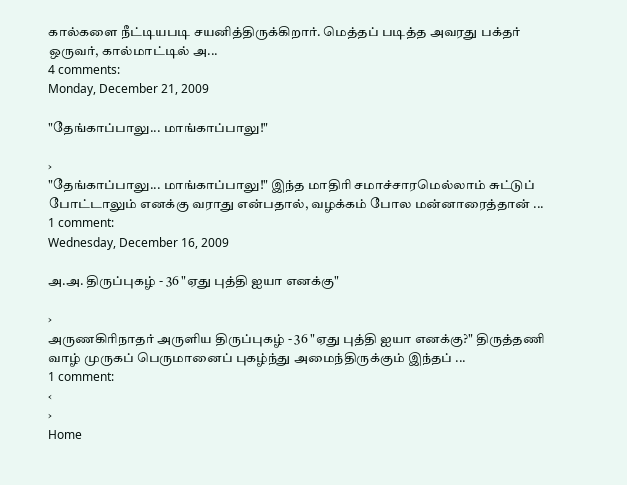கால்களை நீட்டியபடி சயனித்திருக்கிறார். மெத்தப் படித்த அவரது பக்தர் ஒருவர், கால்மாட்டில் அ...
4 comments:
Monday, December 21, 2009

"தேங்காப்பாலு... மாங்காப்பாலு!"

›
"தேங்காப்பாலு... மாங்காப்பாலு!" இந்த மாதிரி சமாச்சாரமெல்லாம் சுட்டுப் போட்டாலும் எனக்கு வராது என்பதால், வழக்கம் போல மன்னாரைத்தான் ...
1 comment:
Wednesday, December 16, 2009

அ.அ. திருப்புகழ் - 36 "ஏது புத்தி ஐயா எனக்கு"

›
அருணகிரிநாதர் அருளிய திருப்புகழ் - 36 "ஏது புத்தி ஐயா எனக்கு?" திருத்தணி வாழ் முருகப் பெருமானைப் புகழ்ந்து அமைந்திருக்கும் இந்தப் ...
1 comment:
‹
›
Home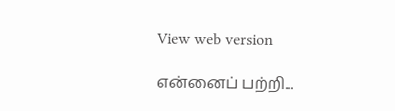View web version

என்னைப் பற்றி...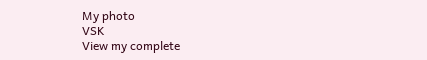My photo
VSK
View my complete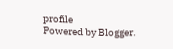profile
Powered by Blogger.